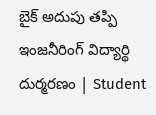బైక్‌ అదుపు తప్పి ఇంజనీరింగ్‌ విద్యార్థి దుర్మరణం | Student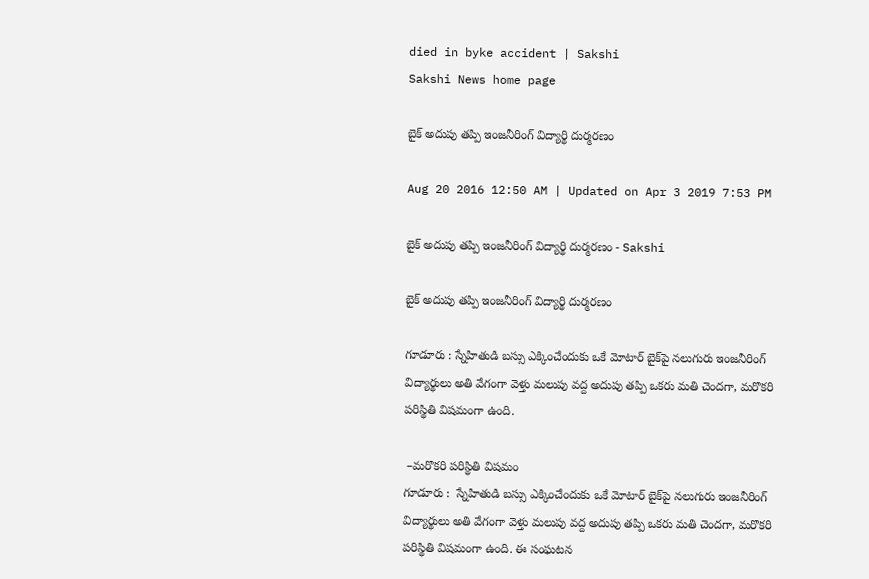died in byke accident | Sakshi
Sakshi News home page

బైక్‌ అదుపు తప్పి ఇంజనీరింగ్‌ విద్యార్థి దుర్మరణం

Aug 20 2016 12:50 AM | Updated on Apr 3 2019 7:53 PM

బైక్‌ అదుపు తప్పి ఇంజనీరింగ్‌ విద్యార్థి దుర్మరణం - Sakshi

బైక్‌ అదుపు తప్పి ఇంజనీరింగ్‌ విద్యార్థి దుర్మరణం

గూడూరు : స్నేహితుడి బస్సు ఎక్కించేందుకు ఒకే మోటార్‌ బైక్‌పై నలుగురు ఇంజనీరింగ్‌ విద్యార్థులు అతి వేగంగా వెళ్తు మలుపు వద్ద అదుపు తప్పి ఒకరు మతి చెందగా, మరొకరి పరిస్థితి విషమంగా ఉంది.

 –మరొకరి పరిస్థితి విషమం
గూడూరు :  స్నేహితుడి బస్సు ఎక్కించేందుకు ఒకే మోటార్‌ బైక్‌పై నలుగురు ఇంజనీరింగ్‌ విద్యార్థులు అతి వేగంగా వెళ్తు మలుపు వద్ద అదుపు తప్పి ఒకరు మతి చెందగా, మరొకరి పరిస్థితి విషమంగా ఉంది. ఈ సంఘటన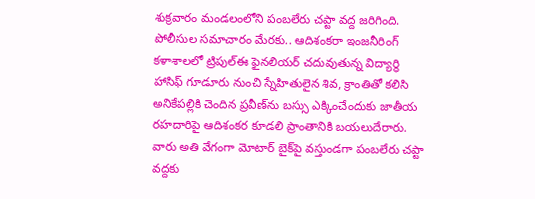శుక్రవారం మండలంలోని పంబలేరు చప్టా వద్ద జరిగింది. పోలీసుల సమాచారం మేరకు.. ఆదిశంకరా ఇంజనీరింగ్‌ కళాశాలలో ట్రిపుల్‌ఈ ఫైనలియర్‌ చదువుతున్న విద్యార్థి హాసిఫ్‌ గూడూరు నుంచి స్నేహితులైన శివ, క్రాంతితో కలిసి అనికేపల్లికి చెందిన ప్రవీణ్‌ను బస్సు ఎక్కించేందుకు జాతీయ రహదారిపై ఆదిశంకర కూడలి ప్రాంతానికి బయలుదేరారు. వారు అతి వేగంగా మోటార్‌ బైక్‌పై వస్తుండగా పంబలేరు చప్టా వద్దకు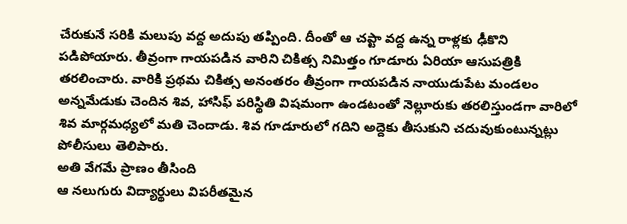చేరుకునే సరికి మలుపు వద్ద అదుపు తప్పింది. దీంతో ఆ చప్టా వద్ద ఉన్న రాళ్లకు ఢీకొని పడిపోయారు. తీవ్రంగా గాయపడిన వారిని చికిత్స నిమిత్తం గూడూరు ఏరియా ఆసుపత్రికి తరలించారు. వారికి ప్రథమ చికిత్స అనంతరం తీవ్రంగా గాయపడిన నాయుడుపేట మండలం అన్నమేడుకు చెందిన శివ, హాసిఫ్‌ పరిస్థితి విషమంగా ఉండటంతో నెల్లూరుకు తరలిస్తుండగా వారిలో శివ మార్గమధ్యలో మతి చెందాడు. శివ గూడూరులో గదిని అద్దెకు తీసుకుని చదువుకుంటున్నట్లు పోలీసులు తెలిపారు.
అతి వేగమే ప్రాణం తీసింది
ఆ నలుగురు విద్యార్థులు విపరీతమైన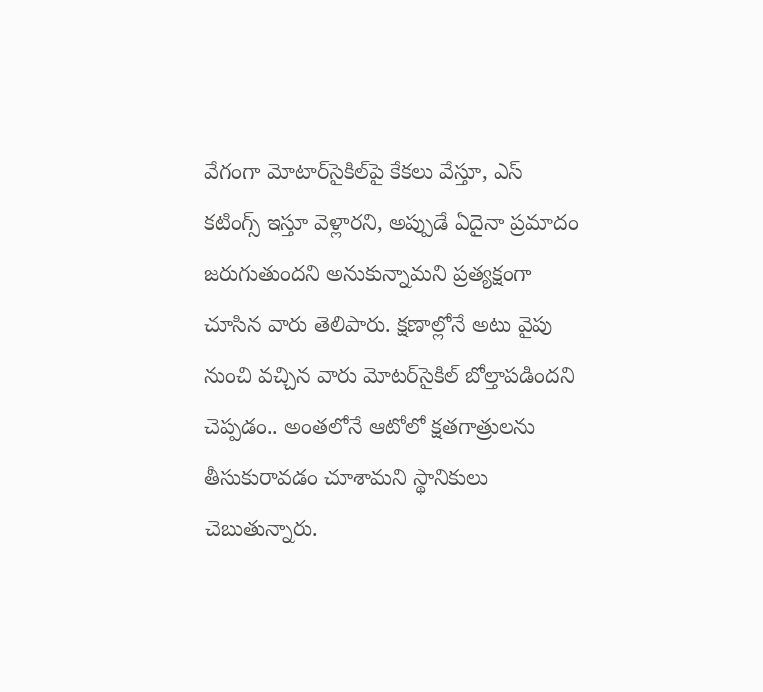వేగంగా మోటార్‌సైకిల్‌పై కేకలు వేస్తూ, ఎస్‌ కటింగ్స్‌ ఇస్తూ వెళ్లారని, అప్పుడే ఏదైనా ప్రమాదం జరుగుతుందని అనుకున్నామని ప్రత్యక్షంగా చూసిన వారు తెలిపారు. క్షణాల్లోనే అటు వైపు నుంచి వచ్చిన వారు మోటర్‌సైకిల్‌ బోల్తాపడిందని చెప్పడం.. అంతలోనే ఆటోలో క్షతగాత్రులను తీసుకురావడం చూశామని స్థానికులు చెబుతున్నారు.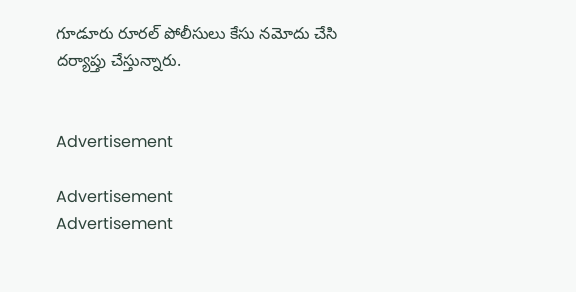గూడూరు రూరల్‌ పోలీసులు కేసు నమోదు చేసి దర్యాప్తు చేస్తున్నారు.


Advertisement

Advertisement
Advertisement